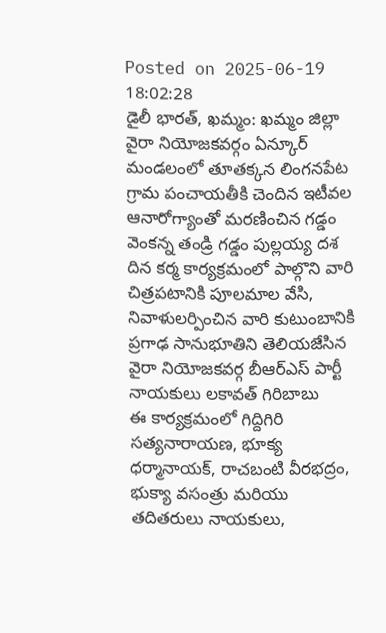Posted on 2025-06-19 18:02:28
డైలీ భారత్, ఖమ్మం: ఖమ్మం జిల్లా వైరా నియోజకవర్గం ఏన్కూర్ మండలంలో తూతక్కన లింగనపేట గ్రామ పంచాయతీకి చెందిన ఇటీవల ఆనారోగ్యాంతో మరణించిన గడ్డం వెంకన్న తండ్రి గడ్డం పుల్లయ్య దశ దిన కర్మ కార్యక్రమంలో పాల్గొని వారి చిత్రపటానికి పూలమాల వేసి, నివాళులర్పించిన వారి కుటుంబానికి ప్రగాఢ సానుభూతిని తెలియజేసిన వైరా నియోజకవర్గ బీఆర్ఎస్ పార్టీ నాయకులు లకావత్ గిరిబాబు
ఈ కార్యక్రమంలో గిద్దిగిరి సత్యనారాయణ, భూక్య ధర్మానాయక్, రాచబంటి వీరభద్రం, భుక్యా వసంత్రు మరియు తదితరులు నాయకులు,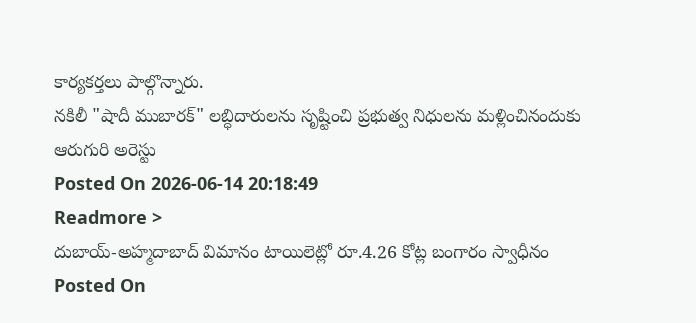కార్యకర్తలు పాల్గొన్నారు.
నకిలీ "షాదీ ముబారక్" లబ్ధిదారులను సృష్టించి ప్రభుత్వ నిధులను మళ్లించినందుకు ఆరుగురి అరెస్టు
Posted On 2026-06-14 20:18:49
Readmore >
దుబాయ్-అహ్మదాబాద్ విమానం టాయిలెట్లో రూ.4.26 కోట్ల బంగారం స్వాధీనం
Posted On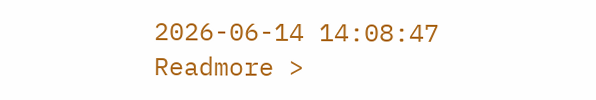2026-06-14 14:08:47
Readmore >